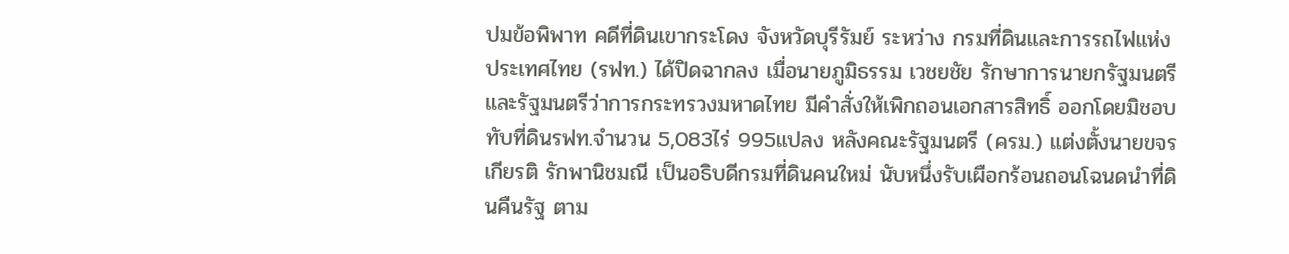ปมข้อพิพาท คดีที่ดินเขากระโดง จังหวัดบุรีรัมย์ ระหว่าง กรมที่ดินและการรถไฟแห่งประเทศไทย (รฟท.) ได้ปิดฉากลง เมื่อนายภูมิธรรม เวชยชัย รักษาการนายกรัฐมนตรีและรัฐมนตรีว่าการกระทรวงมหาดไทย มีคำสั่งให้เพิกถอนเอกสารสิทธิ์ ออกโดยมิชอบทับที่ดินรฟท.จำนวน 5,083ไร่ 995แปลง หลังคณะรัฐมนตรี (ครม.) แต่งตั้งนายขจรเกียรติ รักพานิชมณี เป็นอธิบดีกรมที่ดินคนใหม่ นับหนึ่งรับเผือกร้อนถอนโฉนดนำที่ดินคืนรัฐ ตาม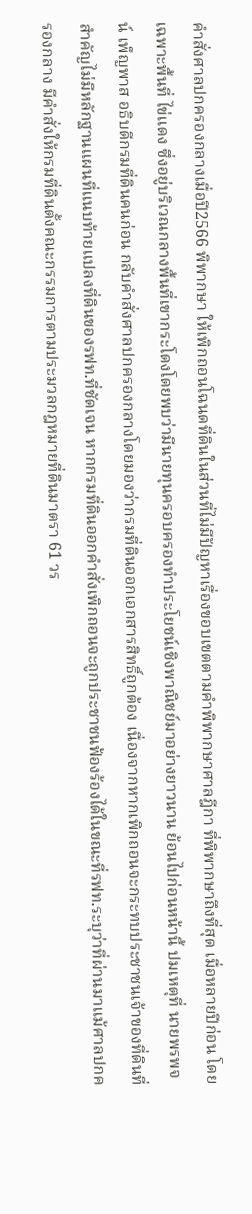คำสั่งศาลปกครองกลางเมื่อปี2566 พิพากษา ให้เพิกถอนโฉนดที่ดินในส่วนที่ไม่มีปัญหาเรื่องขอบเขตตามคำพิพากษาศาลฎีกา ที่พิพากษาถึงที่สุด เมื่อหลายปีก่อน โดยเฉพาะพื้นที่ ไข่แดง ซึ่งอยู่บริเวณกลางพื้นที่เขากระโดงโดยพบว่ามีนายทุนครอบครองทำประโยชน์เชิงพาณิชย์มาอย่างยาวนาน ย้อนไปก่อนหน้านี้ ปมเหตุที่ นายพรพจน์ เพ็ญพาส อธิบดีกรมที่ดินคนก่อน กลับคำสั่งศาลปกครองกลางโดยมองว่ากรมที่ดินออกเอกสารสิทธิ์ถูกต้อง เนื่องจากหากเพิกถอนจะกระทบประชาชนเจ้าของที่ดินที่สำคัญไม่มีหลักฐานแผนที่แนบท้ายแปลงที่ดินของรฟท.ที่ชัดเจน หากกรมที่ดินออกคำสั่งเพิกถอนจะถูกประชาชนฟ้องร้องได้ในขณะที่รฟท.ระบุว่าที่ผ่านมาแม้ศาลปกครองกลาง มีคำสั่งให้กรมที่ดินตั้งคณะกรรมการตามประมวลกฎหมายที่ดินมาตรา 61 วร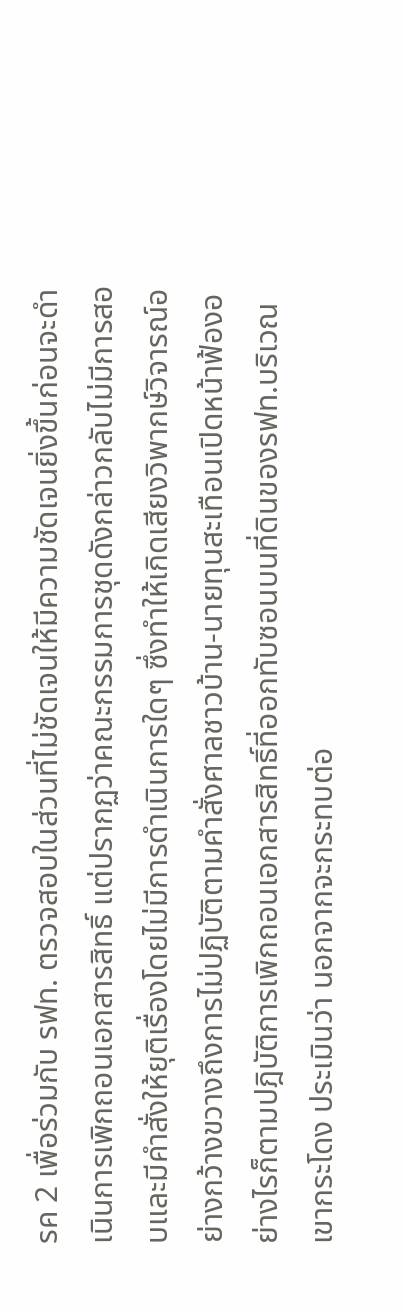รค 2 เพื่อร่วมกับ รฟท. ตรวจสอบในส่วนที่ไม่ชัดเจนให้มีความชัดเจนยิ่งขึ้นก่อนจะดำเนินการเพิกถอนเอกสารสิทธิ์ แต่ปรากฏว่าคณะกรรมการชุดดังกล่าวกลับไม่มีการสอบและมีคำสั่งให้ยุติเรื่องโดยไม่มีการดำเนินการใดๆ ซึ่งทำให้เกิดเสียงวิพากษ์วิจารณ์อย่างกว้างขวางถึงการไม่ปฏิบัติตามคำสั่งศาลชาวบ้าน-นายทุนสะเทือนเปิดหน้าฟ้องอย่างไรก็ตามปฎิบัติการเพิกถอนเอกสารสิทธิ์ที่ออกทับซอนบนที่ดินของรฟท.บริเวณเขากระโดง ประเมินว่า นอกจากจะกระทบต่อ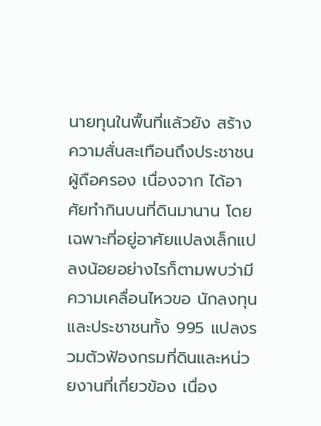นายทุนในพื้นที่แล้วยัง สร้างความสั่นสะเทือนถึงประชาชนผู้ถือครอง เนื่องจาก ได้อาศัยทำกินบนที่ดินมานาน โดยเฉพาะที่อยู่อาศัยแปลงเล็กแปลงน้อยอย่างไรก็ตามพบว่ามีความเคลื่อนไหวขอ นักลงทุนและประชาชนทั้ง 995 แปลงรวมตัวฟ้องกรมที่ดินและหน่วยงานที่เกี่ยวข้อง เนื่อง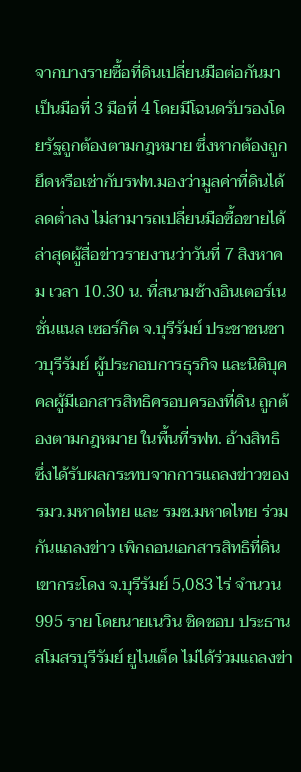จากบางรายซื้อที่ดินเปลี่ยนมือต่อกันมาเป็นมือที่ 3 มือที่ 4 โดยมีโฉนดรับรองโดยรัฐถูกต้องตามกฎหมาย ซึ่งหากต้องถูกยึดหรือเช่ากับรฟท.มองว่ามูลค่าที่ดินได้ลดต่ำลง ไม่สามารถเปลี่ยนมือซื้อขายได้ล่าสุดผู้สื่อข่าวรายงานว่าวันที่ 7 สิงหาคม เวลา 10.30 น. ที่สนามช้างอินเตอร์เนชั่นแนล เซอร์กิต จ.บุรีรัมย์ ประชาชนชาวบุรีรัมย์ ผู้ประกอบการธุรกิจ และนิติบุคคลผู้มีเอกสารสิทธิครอบครองที่ดิน ถูกต้องตามกฎหมาย ในพื้นที่รฟท. อ้างสิทธิ ซึ่งได้รับผลกระทบจากการแถลงข่าวของรมว.มหาดไทย และ รมช.มหาดไทย ร่วมกันแถลงข่าว เพิกถอนเอกสารสิทธิที่ดินเขากระโดง จ.บุรีรัมย์ 5,083 ไร่ จำนวน 995 ราย โดยนายเนวิน ชิดชอบ ประธานสโมสรบุรีรัมย์ ยูไนเต็ด ไม่ได้ร่วมแถลงข่า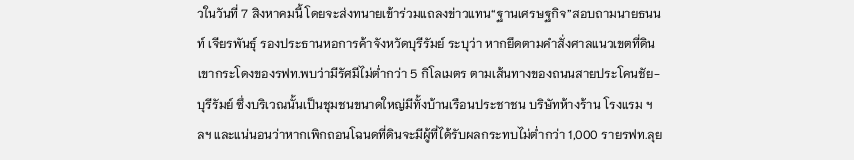วในวันที่ 7 สิงหาคมนี้ โดยจะส่งทนายเข้าร่วมแถลงข่าวแทน“ฐานเศรษฐกิจ”สอบถามนายธนนท์ เจียรพันธุ์ รองประธานหอการค้าจังหวัดบุรีรัมย์ ระบุว่า หากยึดตามคำสั่งศาลแนวเขตที่ดินเขากระโดงของรฟท.พบว่ามีรัศมีไม่ต่ำกว่า 5 กิโลเมตร ตามเส้นทางของถนนสายประโคนชัย-บุรีรัมย์ ซึ่งบริเวณนั้นเป็นชุมชนขนาดใหญ่มีทั้งบ้านเรือนประชาชน บริษัทห้างร้าน โรงแรม ฯลฯ และแน่นอนว่าหากเพิกถอนโฉนดที่ดินจะมีผู้ที่ได้รับผลกระทบไม่ต่ำกว่า 1,000 รายรฟท.ลุย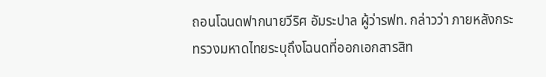ถอนโฉนดฟากนายวีริศ อัมระปาล ผู้ว่ารฟท. กล่าวว่า ภายหลังกระทรวงมหาดไทยระบุถึงโฉนดที่ออกเอกสารสิท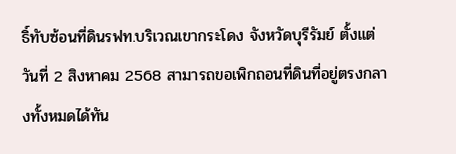ธิ์ทับซ้อนที่ดินรฟท.บริเวณเขากระโดง จังหวัดบุรีรัมย์ ตั้งแต่วันที่ 2 สิงหาคม 2568 สามารถขอเพิกถอนที่ดินที่อยู่ตรงกลางทั้งหมดได้ทัน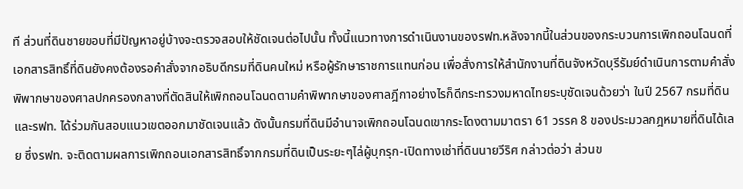ที ส่วนที่ดินชายขอบที่มีปัญหาอยู่บ้างจะตรวจสอบให้ชัดเจนต่อไปนั้น ทั้งนี้แนวทางการดำเนินงานของรฟท.หลังจากนี้ในส่วนของกระบวนการเพิกถอนโฉนดที่เอกสารสิทธิ์ที่ดินยังคงต้องรอคำสั่งจากอธิบดีกรมที่ดินคนใหม่ หรือผู้รักษาราชการแทนก่อน เพื่อสั่งการให้สำนักงานที่ดินจังหวัดบุรีรัมย์ดำเนินการตามคำสั่งพิพากษาของศาลปกครองกลางที่ตัดสินให้เพิกถอนโฉนดตามคำพิพากษาของศาลฎีกาอย่างไรก็ดีกระทรวงมหาดไทยระบุชัดเจนด้วยว่า ในปี 2567 กรมที่ดินและรฟท. ได้ร่วมกันสอบแนวเขตออกมาชัดเจนแล้ว ดังนั้นกรมที่ดินมีอำนาจเพิกถอนโฉนดเขากระโดงตามมาตรา 61 วรรค 8 ของประมวลกฎหมายที่ดินได้เลย ซึ่งรฟท. จะติดตามผลการเพิกถอนเอกสารสิทธิ์จากกรมที่ดินเป็นระยะๆไล่ผู้บุกรุก-เปิดทางเช่าที่ดินนายวีริศ กล่าวต่อว่า ส่วนข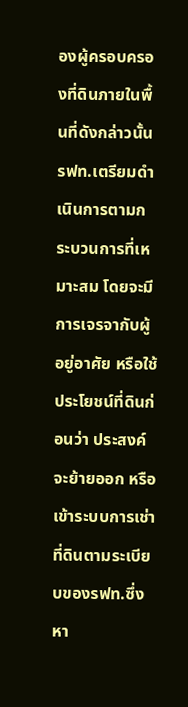องผู้ครอบครองที่ดินภายในพื้นที่ดังกล่าวนั้น รฟท.เตรียมดำเนินการตามกระบวนการที่เหมาะสม โดยจะมีการเจรจากับผู้อยู่อาศัย หรือใช้ประโยชน์ที่ดินก่อนว่า ประสงค์จะย้ายออก หรือเข้าระบบการเช่าที่ดินตามระเบียบของรฟท.ซึ่งหา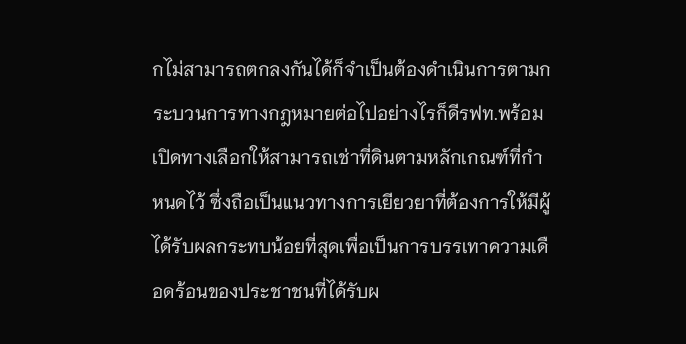กไม่สามารถตกลงกันได้ก็จำเป็นต้องดำเนินการตามกระบวนการทางกฎหมายต่อไปอย่างไรก็ดีรฟท.พร้อมเปิดทางเลือกให้สามารถเช่าที่ดินตามหลักเกณฑ์ที่กำหนดไว้ ซึ่งถือเป็นแนวทางการเยียวยาที่ต้องการให้มีผู้ได้รับผลกระทบน้อยที่สุดเพื่อเป็นการบรรเทาความเดือดร้อนของประชาชนที่ได้รับผ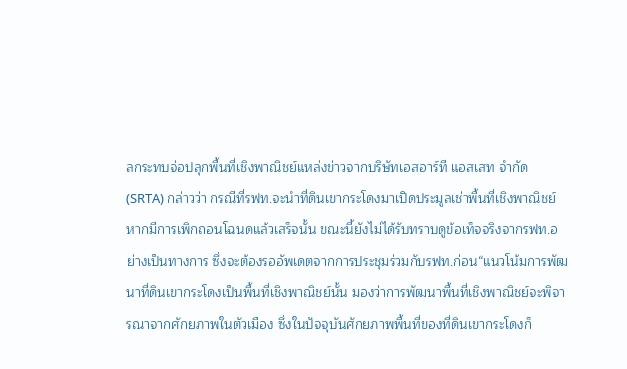ลกระทบจ่อปลุกพื้นที่เชิงพาณิชย์แหล่งข่าวจากบริษัทเอสอาร์ที แอสเสท จำกัด (SRTA) กล่าวว่า กรณีที่รฟท.จะนำที่ดินเขากระโดงมาเปิดประมูลเช่าพื้นที่เชิงพาณิชย์ หากมีการเพิกถอนโฉนดแล้วเสร็จนั้น ขณะนี้ยังไม่ได้รับทราบดูข้อเท็จจริงจากรฟท.อย่างเป็นทางการ ซึ่งจะต้องรออัพเดตจากการประชุมร่วมกับรฟท.ก่อน“แนวโน้มการพัฒนาที่ดินเขากระโดงเป็นพื้นที่เชิงพาณิชย์นั้น มองว่าการพัฒนาพื้นที่เชิงพาณิชย์จะพิจารณาจากศักยภาพในตัวเมือง ซึ่งในปัจจุบันศักยภาพพื้นที่ของที่ดินเขากระโดงก็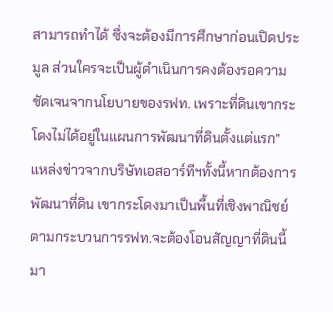สามารถทำได้ ซึ่งจะต้องมีการศึกษาก่อนเปิดประมูล ส่วนใครจะเป็นผู้ดำเนินการคงต้องรอความชัดเจนจากนโยบายของรฟท. เพราะที่ดินเขากระโดงไม่ได้อยู่ในแผนการพัฒนาที่ดินตั้งแต่แรก” แหล่งข่าวจากบริษัทเอสอาร์ทีฯทั้งนี้หากต้องการพัฒนาที่ดิน เขากระโดงมาเป็นพื้นที่เชิงพาณิชย์ ตามกระบวนการรฟท.จะต้องโอนสัญญาที่ดินนี้มา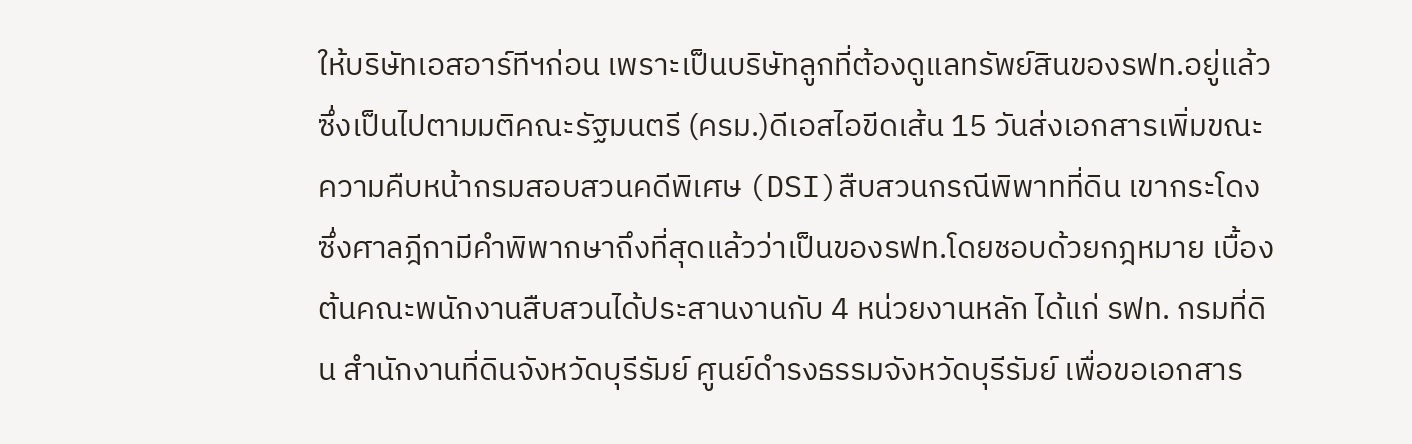ให้บริษัทเอสอาร์ทีฯก่อน เพราะเป็นบริษัทลูกที่ต้องดูแลทรัพย์สินของรฟท.อยู่แล้ว ซึ่งเป็นไปตามมติคณะรัฐมนตรี (ครม.)ดีเอสไอขีดเส้น 15 วันส่งเอกสารเพิ่มขณะความคืบหน้ากรมสอบสวนคดีพิเศษ (DSI)สืบสวนกรณีพิพาทที่ดิน เขากระโดง ซึ่งศาลฎีกามีคำพิพากษาถึงที่สุดแล้วว่าเป็นของรฟท.โดยชอบด้วยกฎหมาย เบื้องต้นคณะพนักงานสืบสวนได้ประสานงานกับ 4 หน่วยงานหลัก ได้แก่ รฟท. กรมที่ดิน สำนักงานที่ดินจังหวัดบุรีรัมย์ ศูนย์ดำรงธรรมจังหวัดบุรีรัมย์ เพื่อขอเอกสาร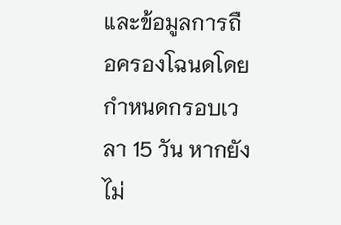และข้อมูลการถือครองโฉนดโดยกำหนดกรอบเวลา 15 วัน หากยังไม่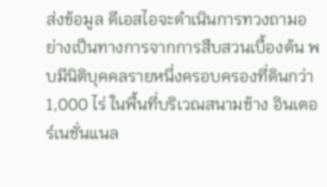ส่งข้อมูล ดีเอสไอจะดำเนินการทวงถามอย่างเป็นทางการจากการสืบสวนเบื้องต้น พบมีนิติบุคคลรายหนึ่งครอบครองที่ดินกว่า 1,000 ไร่ ในพื้นที่บริเวณสนามช้าง อินเตอร์เนชั่นแนล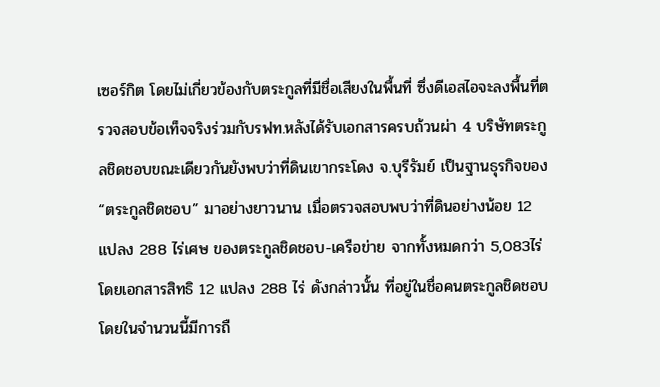เซอร์กิต โดยไม่เกี่ยวข้องกับตระกูลที่มีชื่อเสียงในพื้นที่ ซึ่งดีเอสไอจะลงพื้นที่ตรวจสอบข้อเท็จจริงร่วมกับรฟท.หลังได้รับเอกสารครบถ้วนผ่า 4 บริษัทตระกูลชิดชอบขณะเดียวกันยังพบว่าที่ดินเขากระโดง จ.บุรีรัมย์ เป็นฐานธุรกิจของ “ตระกูลชิดชอบ” มาอย่างยาวนาน เมื่อตรวจสอบพบว่าที่ดินอย่างน้อย 12 แปลง 288 ไร่เศษ ของตระกูลชิดชอบ-เครือข่าย จากทั้งหมดกว่า 5,083ไร่ โดยเอกสารสิทธิ 12 แปลง 288 ไร่ ดังกล่าวนั้น ที่อยู่ในชื่อคนตระกูลชิดชอบ โดยในจำนวนนี้มีการถื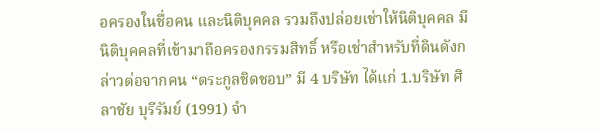อครองในชื่อคน และนิติบุคคล รวมถึงปล่อยเช่าให้นิติบุคคล มีนิติบุคคลที่เข้ามาถือครองกรรมสิทธิ์ หรือเช่าสำหรับที่ดินดังกล่าวต่อจากคน “ตระกูลชิดชอบ” มี 4 บริษัท ได้แก่ 1.บริษัท ศิลาชัย บุรีรัมย์ (1991) จำ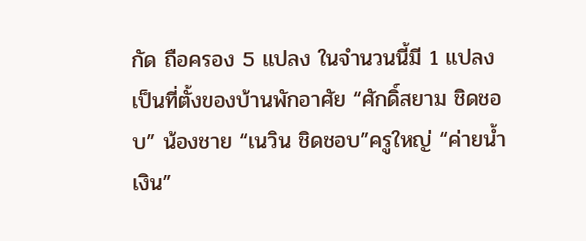กัด ถือครอง 5 แปลง ในจำนวนนี้มี 1 แปลงเป็นที่ตั้งของบ้านพักอาศัย “ศักดิ์สยาม ชิดชอบ” น้องชาย “เนวิน ชิดชอบ”ครูใหญ่ “ค่ายน้ำเงิน”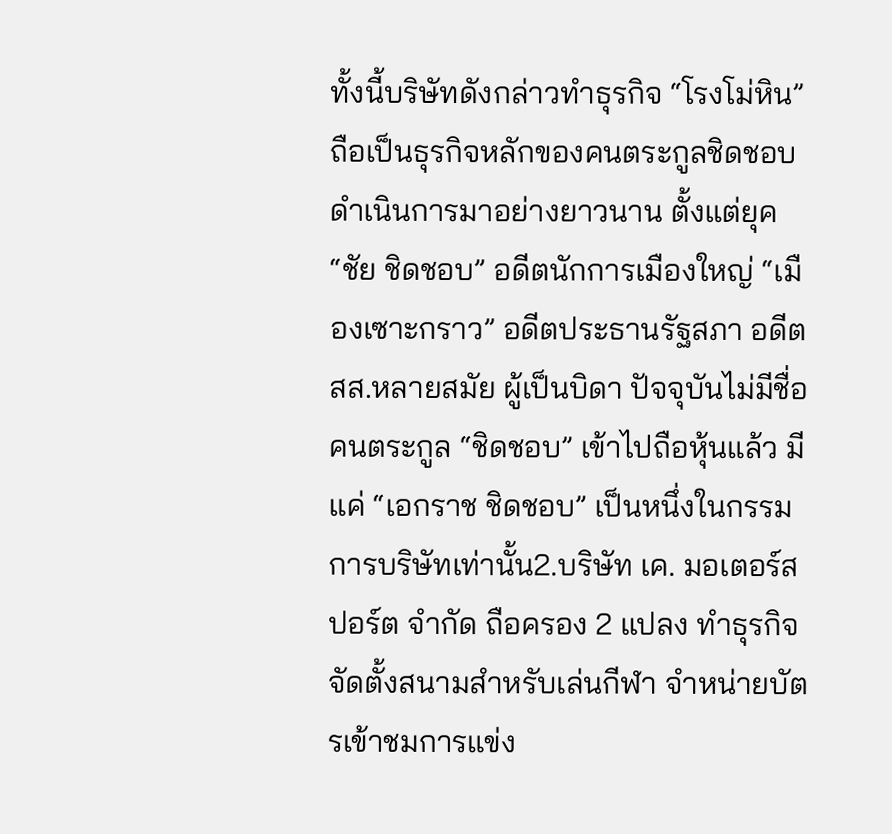ทั้งนี้บริษัทดังกล่าวทำธุรกิจ “โรงโม่หิน” ถือเป็นธุรกิจหลักของคนตระกูลชิดชอบ ดำเนินการมาอย่างยาวนาน ตั้งแต่ยุค “ชัย ชิดชอบ” อดีตนักการเมืองใหญ่ “เมืองเซาะกราว” อดีตประธานรัฐสภา อดีต สส.หลายสมัย ผู้เป็นบิดา ปัจจุบันไม่มีชื่อคนตระกูล “ชิดชอบ” เข้าไปถือหุ้นแล้ว มีแค่ “เอกราช ชิดชอบ” เป็นหนึ่งในกรรมการบริษัทเท่านั้น2.บริษัท เค. มอเตอร์สปอร์ต จำกัด ถือครอง 2 แปลง ทำธุรกิจจัดตั้งสนามสำหรับเล่นกีฬา จำหน่ายบัตรเข้าชมการแข่ง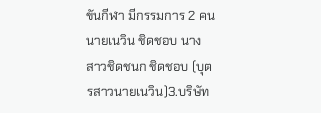ขันกีฬา มีกรรมการ 2 คน นายเนวิน ชิดชอบ นางสาวชิดชนก ชิดชอบ (บุตรสาวนายเนวิน)3.บริษัท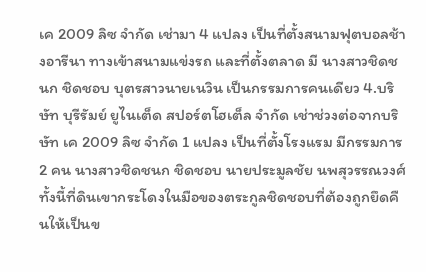เค 2009 ลิซ จำกัด เช่ามา 4 แปลง เป็นที่ตั้งสนามฟุตบอลช้างอารีนา ทางเข้าสนามแข่งรถ และที่ตั้งตลาด มี นางสาวชิดชนก ชิดชอบ บุตรสาวนายเนวิน เป็นกรรมการคนเดียว 4.บริษัท บุรีรัมย์ ยูไนเต็ด สปอร์ตโฮเต็ล จำกัด เช่าช่วงต่อจากบริษัท เค 2009 ลิซ จำกัด 1 แปลง เป็นที่ตั้งโรงแรม มีกรรมการ 2 คน นางสาวชิดชนก ชิดชอบ นายประมูลชัย นพสุวรรณวงศ์ทั้งนี้ที่ดินเขากระโดงในมือของตระกูลชิดชอบที่ต้องถูกยึดคืนให้เป็นข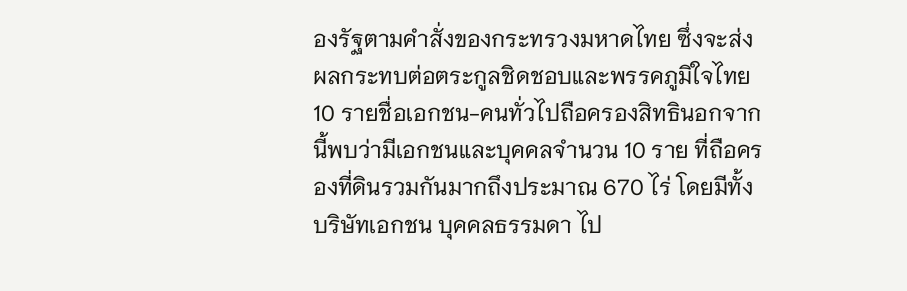องรัฐตามคำสั่งของกระทรวงมหาดไทย ซึ่งจะส่งผลกระทบต่อตระกูลชิดชอบและพรรคภูมิใจไทย10 รายชื่อเอกชน-คนทั่วไปถือครองสิทธินอกจากนี้พบว่ามีเอกชนและบุคคลจำนวน 10 ราย ที่ถือครองที่ดินรวมกันมากถึงประมาณ 670 ไร่ โดยมีทั้งบริษัทเอกชน บุคคลธรรมดา ไป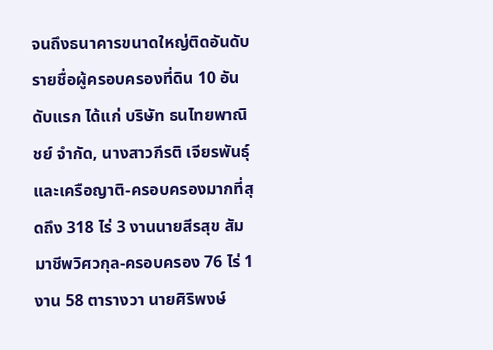จนถึงธนาคารขนาดใหญ่ติดอันดับ รายชื่อผู้ครอบครองที่ดิน 10 อันดับแรก ได้แก่ บริษัท ธนไทยพาณิชย์ จำกัด, นางสาวกีรติ เจียรพันธุ์ และเครือญาติ-ครอบครองมากที่สุดถึง 318 ไร่ 3 งานนายสีรสุข สัมมาชีพวิศวกุล-ครอบครอง 76 ไร่ 1 งาน 58 ตารางวา นายศิริพงษ์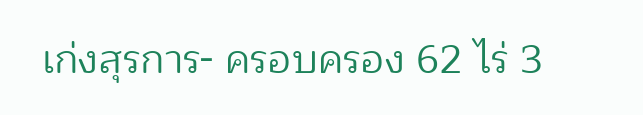เก่งสุรการ- ครอบครอง 62 ไร่ 3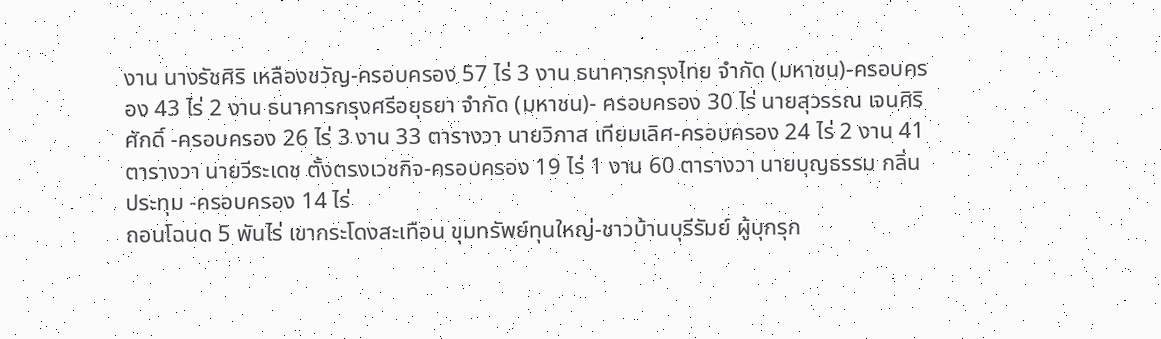งาน นางรัชศิริ เหลืองขวัญ-ครอบครอง 57 ไร่ 3 งาน ธนาคารกรุงไทย จำกัด (มหาชน)-ครอบครอง 43 ไร่ 2 งาน ธนาคารกรุงศรีอยุธยา จำกัด (มหาชน)- ครอบครอง 30 ไร่ นายสุวรรณ เจนศิริศักดิ์ -ครอบครอง 26 ไร่ 3 งาน 33 ตารางวา นายวิภาส เทียมเลิศ-ครอบครอง 24 ไร่ 2 งาน 41 ตารางวา นายวีระเดช ตั้งตรงเวชกิจ-ครอบครอง 19 ไร่ 1 งาน 60 ตารางวา นายบุญธรรม กลิ่นประทุม -ครอบครอง 14 ไร่
ถอนโฉนด 5 พันไร่ เขากระโดงสะเทือน ขุมทรัพย์ทุนใหญ่-ชาวบ้านบุรีรัมย์ ผู้บุกรุก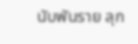นับพันราย ลุก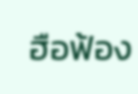ฮือฟ้อง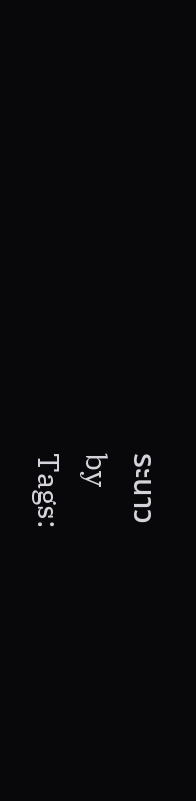ระนาว
by
Tags: